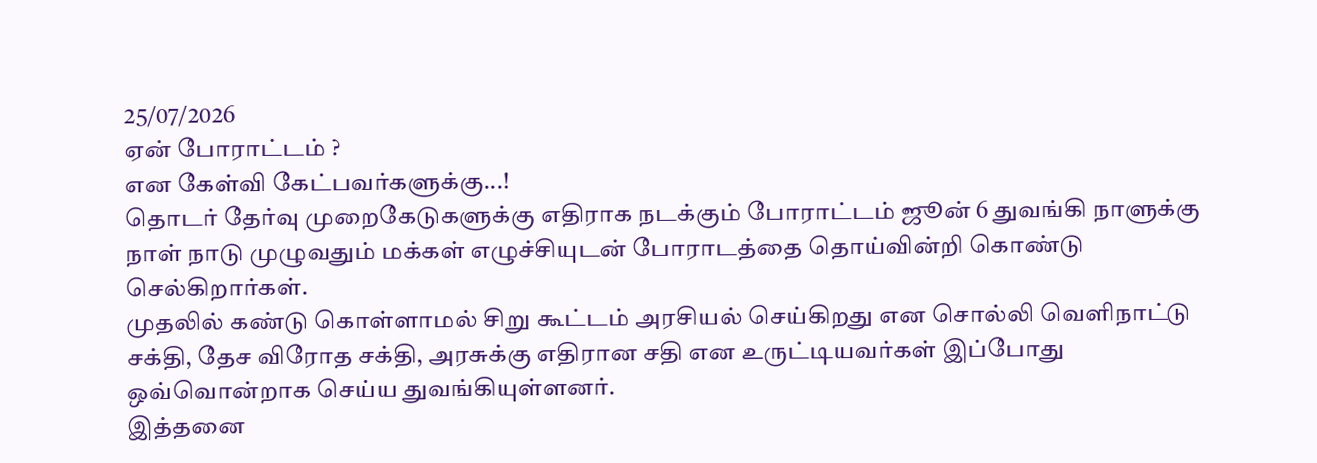25/07/2026
ஏன் போராட்டம் ?
என கேள்வி கேட்பவர்களுக்கு...!
தொடர் தேர்வு முறைகேடுகளுக்கு எதிராக நடக்கும் போராட்டம் ஜூன் 6 துவங்கி நாளுக்கு நாள் நாடு முழுவதும் மக்கள் எழுச்சியுடன் போராடத்தை தொய்வின்றி கொண்டு செல்கிறார்கள்.
முதலில் கண்டு கொள்ளாமல் சிறு கூட்டம் அரசியல் செய்கிறது என சொல்லி வெளிநாட்டு சக்தி, தேச விரோத சக்தி, அரசுக்கு எதிரான சதி என உருட்டியவர்கள் இப்போது ஒவ்வொன்றாக செய்ய துவங்கியுள்ளனர்.
இத்தனை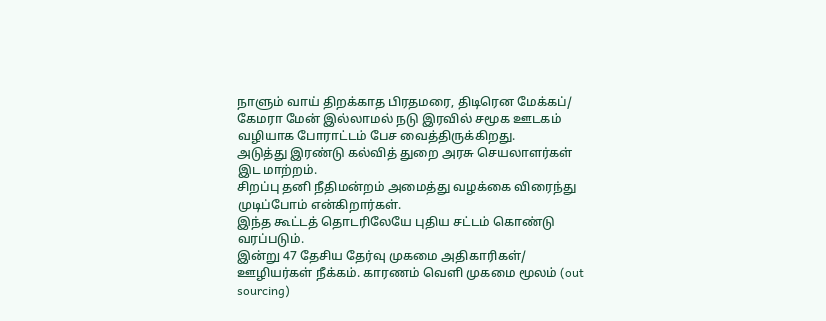நாளும் வாய் திறக்காத பிரதமரை, திடிரென மேக்கப்/ கேமரா மேன் இல்லாமல் நடு இரவில் சமூக ஊடகம் வழியாக போராட்டம் பேச வைத்திருக்கிறது.
அடுத்து இரண்டு கல்வித் துறை அரசு செயலாளர்கள் இட மாற்றம்.
சிறப்பு தனி நீதிமன்றம் அமைத்து வழக்கை விரைந்து முடிப்போம் என்கிறார்கள்.
இந்த கூட்டத் தொடரிலேயே புதிய சட்டம் கொண்டு வரப்படும்.
இன்று 47 தேசிய தேர்வு முகமை அதிகாரிகள்/ ஊழியர்கள் நீக்கம். காரணம் வெளி முகமை மூலம் (out sourcing)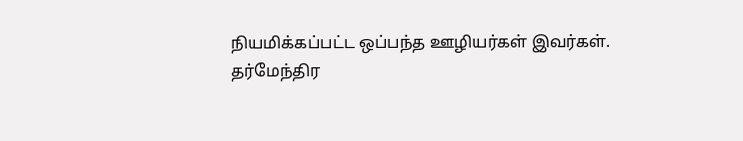நியமிக்கப்பட்ட ஒப்பந்த ஊழியர்கள் இவர்கள்.
தர்மேந்திர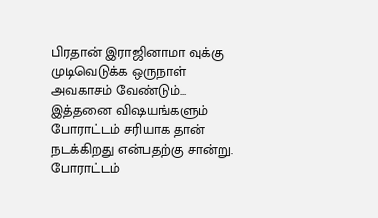பிரதான் இராஜினாமா வுக்கு முடிவெடுக்க ஒருநாள் அவகாசம் வேண்டும்...
இத்தனை விஷயங்களும் போராட்டம் சரியாக தான் நடக்கிறது என்பதற்கு சான்று.
போராட்டம்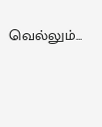வெல்லும்...